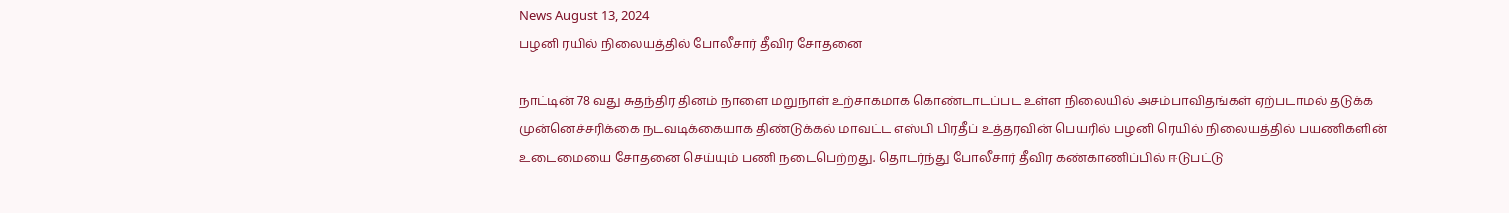News August 13, 2024
பழனி ரயில் நிலையத்தில் போலீசார் தீவிர சோதனை

நாட்டின் 78 வது சுதந்திர தினம் நாளை மறுநாள் உற்சாகமாக கொண்டாடப்பட உள்ள நிலையில் அசம்பாவிதங்கள் ஏற்படாமல் தடுக்க முன்னெச்சரிக்கை நடவடிக்கையாக திண்டுக்கல் மாவட்ட எஸ்பி பிரதீப் உத்தரவின் பெயரில் பழனி ரெயில் நிலையத்தில் பயணிகளின் உடைமையை சோதனை செய்யும் பணி நடைபெற்றது. தொடர்ந்து போலீசார் தீவிர கண்காணிப்பில் ஈடுபட்டு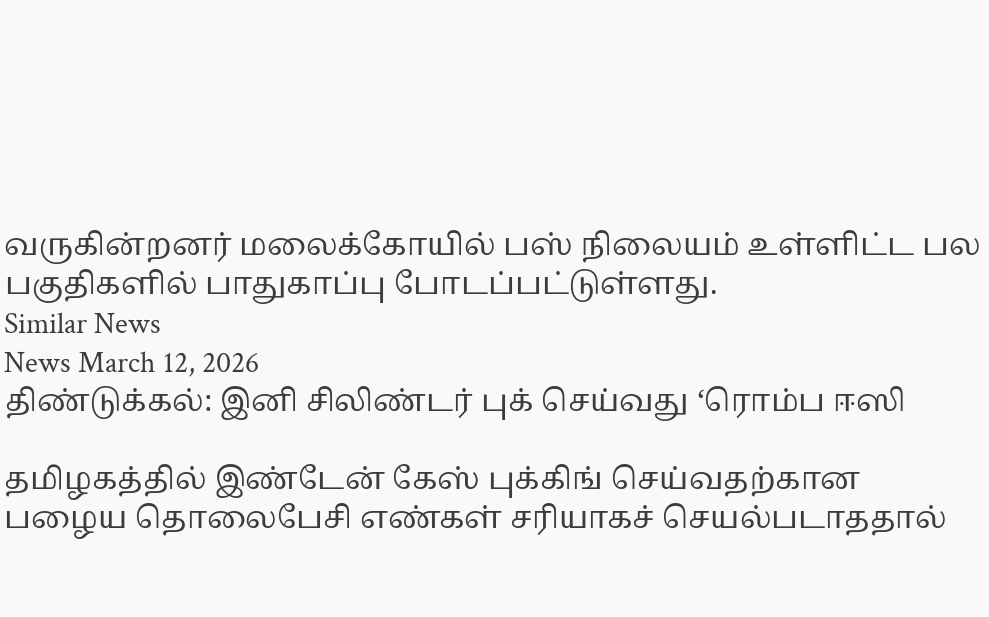வருகின்றனர் மலைக்கோயில் பஸ் நிலையம் உள்ளிட்ட பல பகுதிகளில் பாதுகாப்பு போடப்பட்டுள்ளது.
Similar News
News March 12, 2026
திண்டுக்கல்: இனி சிலிண்டர் புக் செய்வது ‘ரொம்ப ஈஸி

தமிழகத்தில் இண்டேன் கேஸ் புக்கிங் செய்வதற்கான பழைய தொலைபேசி எண்கள் சரியாகச் செயல்படாததால்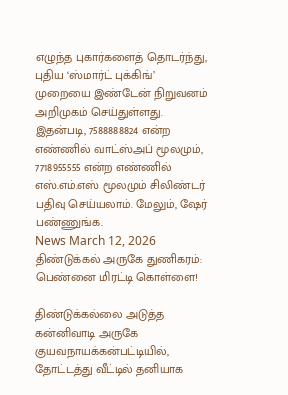எழுந்த புகார்களைத் தொடர்ந்து, புதிய ‘ஸ்மார்ட் புக்கிங்’ முறையை இண்டேன் நிறுவனம் அறிமுகம் செய்துள்ளது. இதன்படி, 7588888824 என்ற எண்ணில் வாட்ஸ்அப் மூலமும், 7718955555 என்ற எண்ணில் எஸ்.எம்.எஸ் மூலமும் சிலிண்டர் பதிவு செய்யலாம். மேலும், ஷேர் பண்ணுங்க.
News March 12, 2026
திண்டுக்கல் அருகே துணிகரம்: பெண்னை மிரட்டி கொள்ளை!

திண்டுக்கல்லை அடுத்த கன்னிவாடி அருகே குயவநாயக்கன்பட்டியில், தோட்டத்து வீட்டில் தனியாக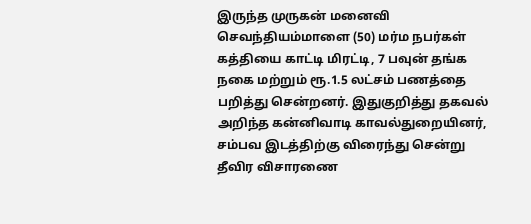இருந்த முருகன் மனைவி செவந்தியம்மாளை (50) மர்ம நபர்கள் கத்தியை காட்டி மிரட்டி, 7 பவுன் தங்க நகை மற்றும் ரூ.1.5 லட்சம் பணத்தை பறித்து சென்றனர். இதுகுறித்து தகவல் அறிந்த கன்னிவாடி காவல்துறையினர், சம்பவ இடத்திற்கு விரைந்து சென்று தீவிர விசாரணை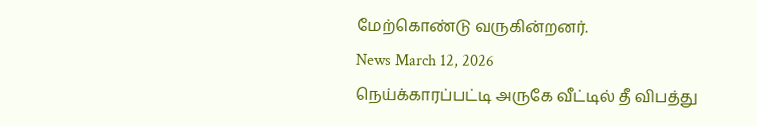மேற்கொண்டு வருகின்றனர்.
News March 12, 2026
நெய்க்காரப்பட்டி அருகே வீட்டில் தீ விபத்து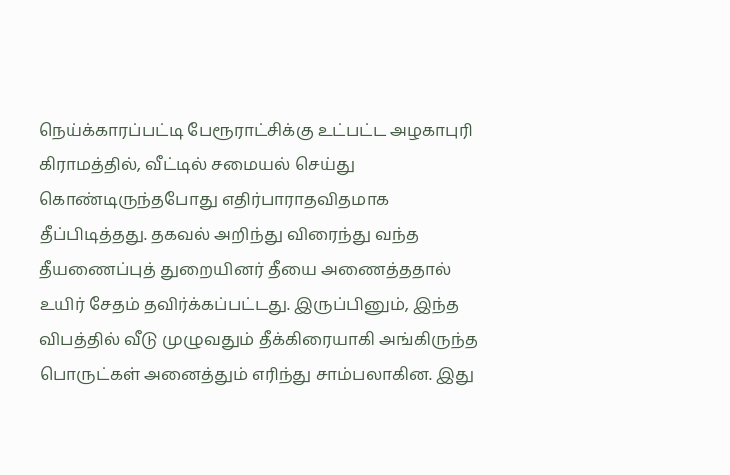நெய்க்காரப்பட்டி பேரூராட்சிக்கு உட்பட்ட அழகாபுரி கிராமத்தில், வீட்டில் சமையல் செய்து கொண்டிருந்தபோது எதிர்பாராதவிதமாக தீப்பிடித்தது. தகவல் அறிந்து விரைந்து வந்த தீயணைப்புத் துறையினர் தீயை அணைத்ததால் உயிர் சேதம் தவிர்க்கப்பட்டது. இருப்பினும், இந்த விபத்தில் வீடு முழுவதும் தீக்கிரையாகி அங்கிருந்த பொருட்கள் அனைத்தும் எரிந்து சாம்பலாகின. இது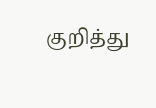குறித்து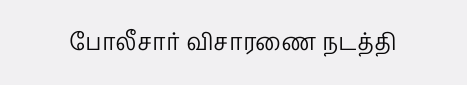போலீசார் விசாரணை நடத்தி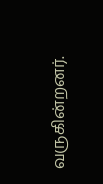வருகின்றனர்.